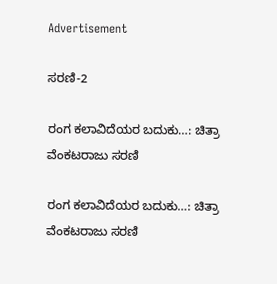Advertisement

ಸರಣಿ-2

ರಂಗ ಕಲಾವಿದೆಯರ ಬದುಕು…: ಚಿತ್ರಾ ವೆಂಕಟರಾಜು ಸರಣಿ

ರಂಗ ಕಲಾವಿದೆಯರ ಬದುಕು…: ಚಿತ್ರಾ ವೆಂಕಟರಾಜು ಸರಣಿ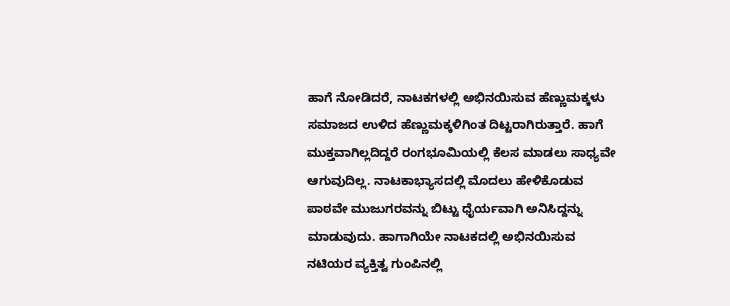ಹಾಗೆ ನೋಡಿದರೆ, ನಾಟಕಗಳಲ್ಲಿ ಅಭಿನಯಿಸುವ ಹೆಣ್ಣುಮಕ್ಕಳು ಸಮಾಜದ ಉಳಿದ ಹೆಣ್ಣುಮಕ್ಕಳಿಗಿಂತ ದಿಟ್ಟರಾಗಿರುತ್ತಾರೆ. ಹಾಗೆ ಮುಕ್ತವಾಗಿಲ್ಲದಿದ್ದರೆ ರಂಗಭೂಮಿಯಲ್ಲಿ ಕೆಲಸ ಮಾಡಲು ಸಾಧ್ಯವೇ ಆಗುವುದಿಲ್ಲ. ನಾಟಕಾಭ್ಯಾಸದಲ್ಲಿ ಮೊದಲು ಹೇಳಿಕೊಡುವ ಪಾಠವೇ ಮುಜುಗರವನ್ನು ಬಿಟ್ಟು ಧೈರ್ಯವಾಗಿ ಅನಿಸಿದ್ದನ್ನು ಮಾಡುವುದು. ಹಾಗಾಗಿಯೇ ನಾಟಕದಲ್ಲಿ ಅಭಿನಯಿಸುವ ನಟಿಯರ ವ್ಯಕ್ತಿತ್ವ ಗುಂಪಿನಲ್ಲಿ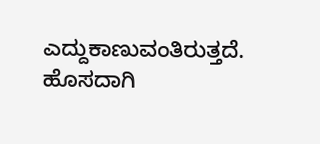ಎದ್ದುಕಾಣುವಂತಿರುತ್ತದೆ. ಹೊಸದಾಗಿ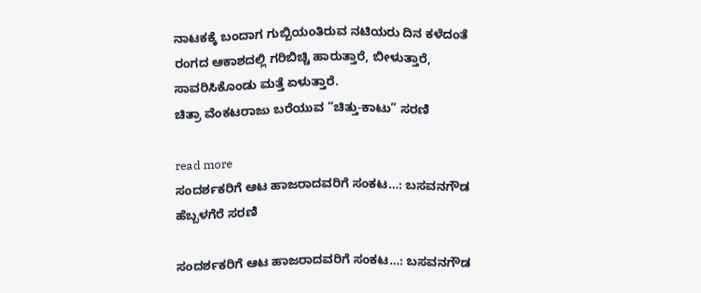ನಾಟಕಕ್ಕೆ ಬಂದಾಗ ಗುಬ್ಬಿಯಂತಿರುವ ನಟಿಯರು ದಿನ ಕಳೆದಂತೆ ರಂಗದ ಆಕಾಶದಲ್ಲಿ ಗರಿಬಿಚ್ಚಿ ಹಾರುತ್ತಾರೆ, ಬೀಳುತ್ತಾರೆ‌, ಸಾವರಿಸಿಕೊಂಡು ಮತ್ತೆ ಏಳುತ್ತಾರೆ.
ಚಿತ್ರಾ ವೆಂಕಟರಾಜು ಬರೆಯುವ “ಚಿತ್ತು-ಕಾಟು” ಸರಣಿ

read more
ಸಂದರ್ಶಕರಿಗೆ ಆಟ ಹಾಜರಾದವರಿಗೆ ಸಂಕಟ…: ಬಸವನಗೌಡ ಹೆಬ್ಬಳಗೆರೆ ಸರಣಿ

ಸಂದರ್ಶಕರಿಗೆ ಆಟ ಹಾಜರಾದವರಿಗೆ ಸಂಕಟ…: ಬಸವನಗೌಡ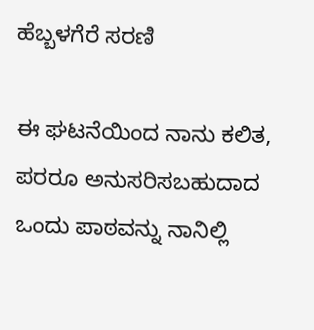ಹೆಬ್ಬಳಗೆರೆ ಸರಣಿ

ಈ ಘಟನೆಯಿಂದ ನಾನು ಕಲಿತ, ಪರರೂ ಅನುಸರಿಸಬಹುದಾದ ಒಂದು ಪಾಠವನ್ನು ನಾನಿಲ್ಲಿ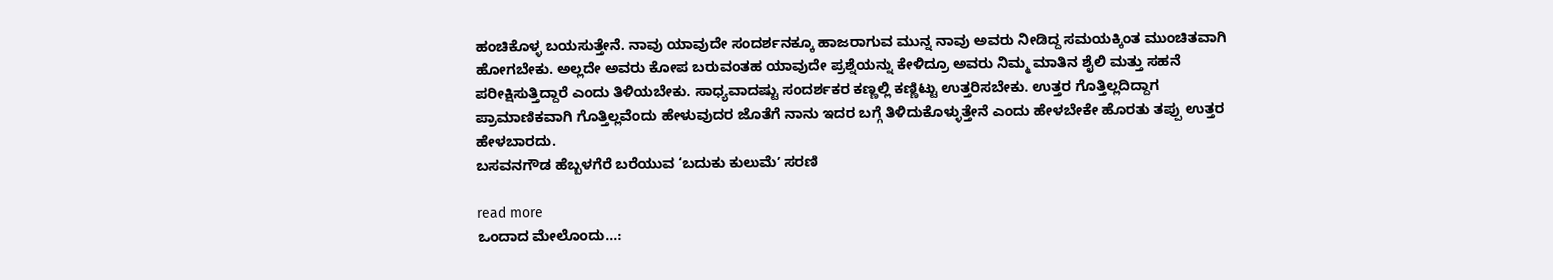ಹಂಚಿಕೊಳ್ಳ ಬಯಸುತ್ತೇನೆ. ನಾವು ಯಾವುದೇ ಸಂದರ್ಶನಕ್ಕೂ ಹಾಜರಾಗುವ ಮುನ್ನ ನಾವು ಅವರು ನೀಡಿದ್ದ ಸಮಯಕ್ಕಿಂತ ಮುಂಚಿತವಾಗಿ ಹೋಗಬೇಕು. ಅಲ್ಲದೇ ಅವರು ಕೋಪ ಬರುವಂತಹ ಯಾವುದೇ ಪ್ರಶ್ನೆಯನ್ನು ಕೇಳಿದ್ರೂ ಅವರು ನಿಮ್ಮ ಮಾತಿನ ಶೈಲಿ ಮತ್ತು ಸಹನೆ ಪರೀಕ್ಷಿಸುತ್ತಿದ್ದಾರೆ ಎಂದು ತಿಳಿಯಬೇಕು. ಸಾಧ್ಯವಾದಷ್ಟು ಸಂದರ್ಶಕರ ಕಣ್ಣಲ್ಲಿ ಕಣ್ಣಿಟ್ಟು ಉತ್ತರಿಸಬೇಕು. ಉತ್ತರ ಗೊತ್ತಿಲ್ಲದಿದ್ದಾಗ ಪ್ರಾಮಾಣಿಕವಾಗಿ ಗೊತ್ತಿಲ್ಲವೆಂದು ಹೇಳುವುದರ ಜೊತೆಗೆ ನಾನು ಇದರ ಬಗ್ಗೆ ತಿಳಿದುಕೊಳ್ಳುತ್ತೇನೆ ಎಂದು ಹೇಳಬೇಕೇ ಹೊರತು ತಪ್ಪು ಉತ್ತರ ಹೇಳಬಾರದು.
ಬಸವನಗೌಡ ಹೆಬ್ಬಳಗೆರೆ ಬರೆಯುವ ‘ಬದುಕು ಕುಲುಮೆʼ ಸರಣಿ

read more
ಒಂದಾದ ಮೇಲೊಂದು…: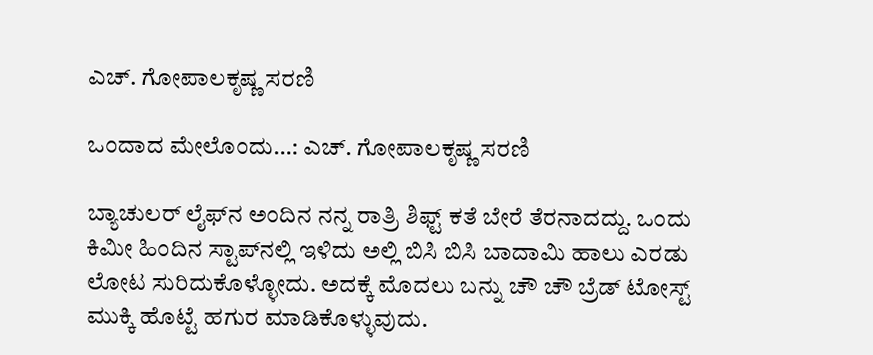ಎಚ್. ಗೋಪಾಲಕೃಷ್ಣ ಸರಣಿ

ಒಂದಾದ ಮೇಲೊಂದು…: ಎಚ್. ಗೋಪಾಲಕೃಷ್ಣ ಸರಣಿ

ಬ್ಯಾಚುಲರ್ ಲೈಫ್‌ನ ಅಂದಿನ ನನ್ನ ರಾತ್ರಿ ಶಿಫ್ಟ್ ಕತೆ ಬೇರೆ ತೆರನಾದದ್ದು. ಒಂದು ಕಿಮೀ ಹಿಂದಿನ ಸ್ಟಾಪ್‌ನಲ್ಲಿ ಇಳಿದು ಅಲ್ಲಿ ಬಿಸಿ ಬಿಸಿ ಬಾದಾಮಿ ಹಾಲು ಎರಡು ಲೋಟ ಸುರಿದುಕೊಳ್ಳೋದು. ಅದಕ್ಕೆ ಮೊದಲು ಬನ್ನು ಚೌ ಚೌ ಬ್ರೆಡ್ ಟೋಸ್ಟ್ ಮುಕ್ಕಿ ಹೊಟ್ಟೆ ಹಗುರ ಮಾಡಿಕೊಳ್ಳುವುದು.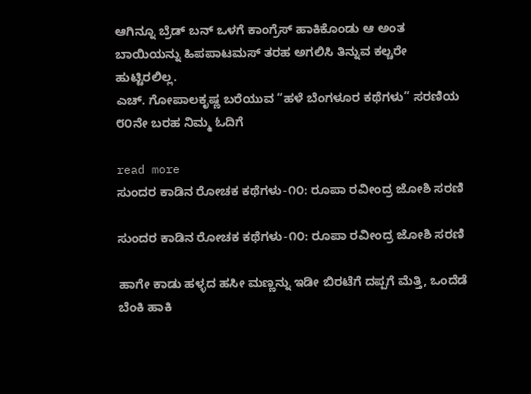ಆಗಿನ್ನೂ ಬ್ರೆಡ್ ಬನ್ ಒಳಗೆ ಕಾಂಗ್ರೆಸ್ ಹಾಕಿಕೊಂಡು ಆ ಅಂತ ಬಾಯಿಯನ್ನು ಹಿಪಪಾಟಮಸ್ ತರಹ ಅಗಲಿಸಿ ತಿನ್ನುವ ಕಲ್ಚರೇ ಹುಟ್ಟಿರಲಿಲ್ಲ.
ಎಚ್. ಗೋಪಾಲಕೃಷ್ಣ ಬರೆಯುವ “ಹಳೆ ಬೆಂಗಳೂರ ಕಥೆಗಳು” ಸರಣಿಯ ೮೦ನೇ ಬರಹ ನಿಮ್ಮ ಓದಿಗೆ

read more
ಸುಂದರ ಕಾಡಿನ ರೋಚಕ ಕಥೆಗಳು-೧೦: ರೂಪಾ ರವೀಂದ್ರ ಜೋಶಿ ಸರಣಿ

ಸುಂದರ ಕಾಡಿನ ರೋಚಕ ಕಥೆಗಳು-೧೦: ರೂಪಾ ರವೀಂದ್ರ ಜೋಶಿ ಸರಣಿ

ಹಾಗೇ ಕಾಡು ಹಳ್ಳದ ಹಸೀ ಮಣ್ಣನ್ನು ಇಡೀ ಬಿರಟೆಗೆ ದಪ್ಪಗೆ ಮೆತ್ತಿ, ಒಂದೆಡೆ ಬೆಂಕಿ ಹಾಕಿ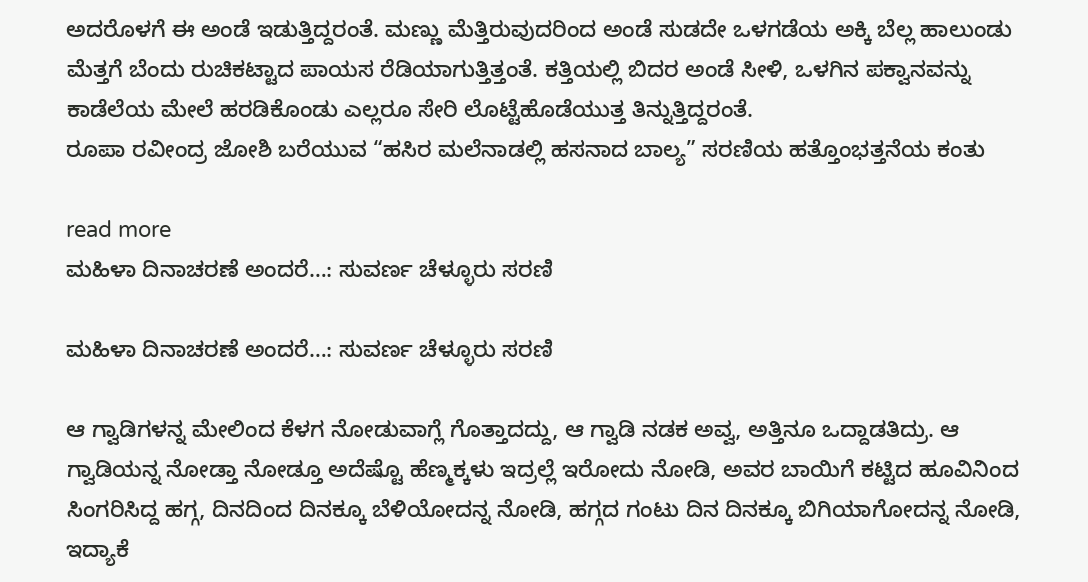ಅದರೊಳಗೆ ಈ ಅಂಡೆ ಇಡುತ್ತಿದ್ದರಂತೆ. ಮಣ್ಣು ಮೆತ್ತಿರುವುದರಿಂದ ಅಂಡೆ ಸುಡದೇ ಒಳಗಡೆಯ ಅಕ್ಕಿ ಬೆಲ್ಲ ಹಾಲುಂಡು ಮೆತ್ತಗೆ ಬೆಂದು ರುಚಿಕಟ್ಟಾದ ಪಾಯಸ ರೆಡಿಯಾಗುತ್ತಿತ್ತಂತೆ. ಕತ್ತಿಯಲ್ಲಿ ಬಿದರ ಅಂಡೆ ಸೀಳಿ, ಒಳಗಿನ ಪಕ್ವಾನವನ್ನು ಕಾಡೆಲೆಯ ಮೇಲೆ ಹರಡಿಕೊಂಡು ಎಲ್ಲರೂ ಸೇರಿ ಲೊಟ್ಟೆಹೊಡೆಯುತ್ತ ತಿನ್ನುತ್ತಿದ್ದರಂತೆ.
ರೂಪಾ ರವೀಂದ್ರ ಜೋಶಿ ಬರೆಯುವ “ಹಸಿರ ಮಲೆನಾಡಲ್ಲಿ ಹಸನಾದ ಬಾಲ್ಯ” ಸರಣಿಯ ಹತ್ತೊಂಭತ್ತನೆಯ ಕಂತು

read more
ಮಹಿಳಾ ದಿನಾಚರಣೆ ಅಂದರೆ…: ಸುವರ್ಣ ಚೆಳ್ಳೂರು ಸರಣಿ

ಮಹಿಳಾ ದಿನಾಚರಣೆ ಅಂದರೆ…: ಸುವರ್ಣ ಚೆಳ್ಳೂರು ಸರಣಿ

ಆ ಗ್ವಾಡಿಗಳನ್ನ ಮೇಲಿಂದ ಕೆಳಗ ನೋಡುವಾಗ್ಲೆ ಗೊತ್ತಾದದ್ದು, ಆ ಗ್ವಾಡಿ ನಡಕ ಅವ್ವ, ಅತ್ತಿನೂ ಒದ್ದಾಡತಿದ್ರು. ಆ ಗ್ವಾಡಿಯನ್ನ ನೋಡ್ತಾ ನೋಡ್ತೂ ಅದೆಷ್ಟೊ ಹೆಣ್ಮಕ್ಕಳು ಇದ್ರಲ್ಲೆ ಇರೋದು ನೋಡಿ, ಅವರ ಬಾಯಿಗೆ ಕಟ್ಟಿದ ಹೂವಿನಿಂದ ಸಿಂಗರಿಸಿದ್ದ ಹಗ್ಗ, ದಿನದಿಂದ ದಿನಕ್ಕೂ ಬೆಳಿಯೋದನ್ನ ನೋಡಿ, ಹಗ್ಗದ ಗಂಟು ದಿನ ದಿನಕ್ಕೂ ಬಿಗಿಯಾಗೋದನ್ನ ನೋಡಿ, ಇದ್ಯಾಕೆ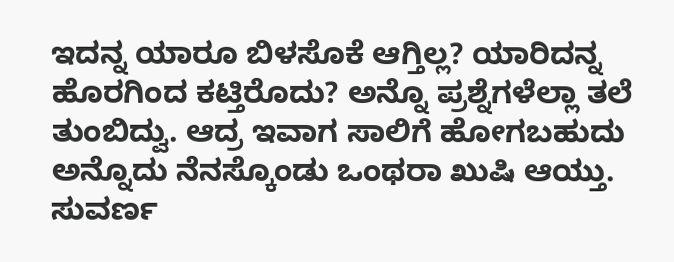ಇದನ್ನ ಯಾರೂ ಬಿಳಸೊಕೆ ಆಗ್ತಿಲ್ಲ? ಯಾರಿದನ್ನ ಹೊರಗಿಂದ ಕಟ್ತಿರೊದು? ಅನ್ನೊ ಪ್ರಶ್ನೆಗಳೆಲ್ಲಾ ತಲೆ ತುಂಬಿದ್ವು. ಆದ್ರ ಇವಾಗ ಸಾಲಿಗೆ ಹೋಗಬಹುದು ಅನ್ನೊದು ನೆನಸ್ಕೊಂಡು ಒಂಥರಾ ಖುಷಿ ಆಯ್ತು.
ಸುವರ್ಣ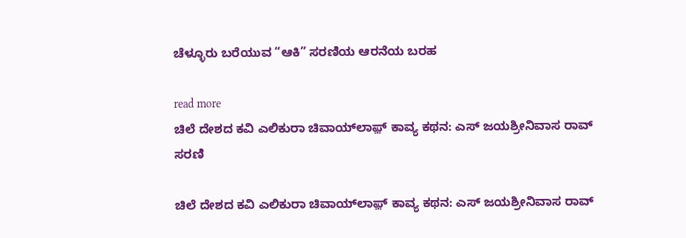ಚೆಳ್ಳೂರು ಬರೆಯುವ “ಆಕಿ” ಸರಣಿಯ ಆರನೆಯ ಬರಹ

read more
ಚಿಲೆ ದೇಶದ ಕವಿ ಎಲಿಕುರಾ ಚಿವಾಯ್‌ಲಾಫ಼್ ಕಾವ್ಯ ಕಥನ: ಎಸ್ ಜಯಶ್ರೀನಿವಾಸ ರಾವ್ ಸರಣಿ

ಚಿಲೆ ದೇಶದ ಕವಿ ಎಲಿಕುರಾ ಚಿವಾಯ್‌ಲಾಫ಼್ ಕಾವ್ಯ ಕಥನ: ಎಸ್ ಜಯಶ್ರೀನಿವಾಸ ರಾವ್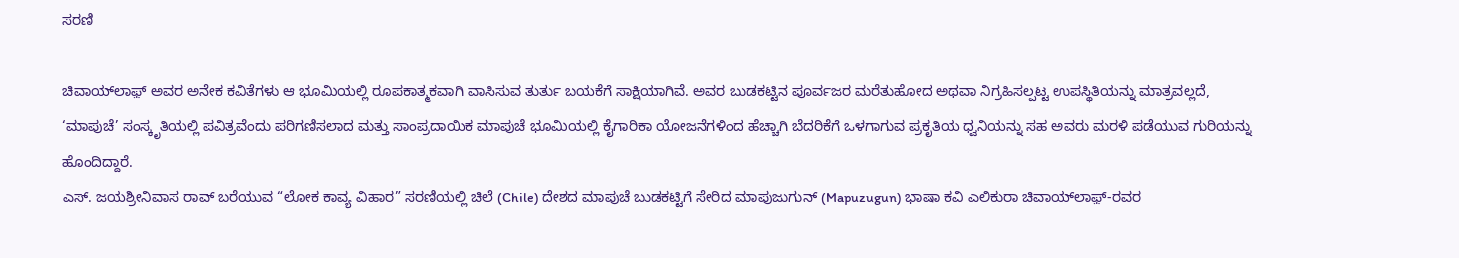ಸರಣಿ

ಚಿವಾಯ್‌ಲಾಫ಼್ ಅವರ ಅನೇಕ ಕವಿತೆಗಳು ಆ ಭೂಮಿಯಲ್ಲಿ ರೂಪಕಾತ್ಮಕವಾಗಿ ವಾಸಿಸುವ ತುರ್ತು ಬಯಕೆಗೆ ಸಾಕ್ಷಿಯಾಗಿವೆ. ಅವರ ಬುಡಕಟ್ಟಿನ ಪೂರ್ವಜರ ಮರೆತುಹೋದ ಅಥವಾ ನಿಗ್ರಹಿಸಲ್ಪಟ್ಟ ಉಪಸ್ಥಿತಿಯನ್ನು ಮಾತ್ರವಲ್ಲದೆ, ‘ಮಾಪುಚೆ’ ಸಂಸ್ಕೃತಿಯಲ್ಲಿ ಪವಿತ್ರವೆಂದು ಪರಿಗಣಿಸಲಾದ ಮತ್ತು ಸಾಂಪ್ರದಾಯಿಕ ಮಾಪುಚೆ ಭೂಮಿಯಲ್ಲಿ ಕೈಗಾರಿಕಾ ಯೋಜನೆಗಳಿಂದ ಹೆಚ್ಚಾಗಿ ಬೆದರಿಕೆಗೆ ಒಳಗಾಗುವ ಪ್ರಕೃತಿಯ ಧ್ವನಿಯನ್ನು ಸಹ ಅವರು ಮರಳಿ ಪಡೆಯುವ ಗುರಿಯನ್ನು ಹೊಂದಿದ್ದಾರೆ.
ಎಸ್. ಜಯಶ್ರೀನಿವಾಸ ರಾವ್ ಬರೆಯುವ “ಲೋಕ ಕಾವ್ಯ ವಿಹಾರ” ಸರಣಿಯಲ್ಲಿ ಚಿಲೆ (Chile) ದೇಶದ ಮಾಪುಚೆ ಬುಡಕಟ್ಟಿಗೆ ಸೇರಿದ ಮಾಪುಜುಗುನ್‌ (Mapuzugun) ಭಾಷಾ ಕವಿ ಎಲಿಕುರಾ ಚಿವಾಯ್‌ಲಾಫ಼್-ರವರ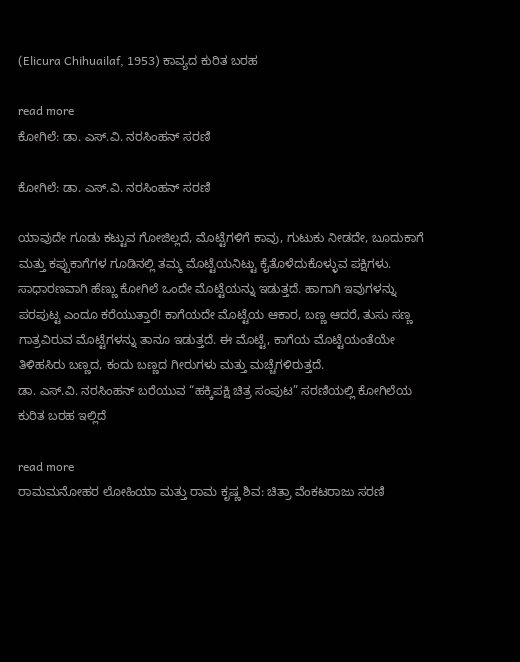(Elicura Chihuailaf, 1953) ಕಾವ್ಯದ ಕುರಿತ ಬರಹ

read more
ಕೋಗಿಲೆ: ಡಾ. ಎಸ್.ವಿ. ನರಸಿಂಹನ್‌‌ ಸರಣಿ

ಕೋಗಿಲೆ: ಡಾ. ಎಸ್.ವಿ. ನರಸಿಂಹನ್‌‌ ಸರಣಿ

ಯಾವುದೇ ಗೂಡು ಕಟ್ಟುವ ಗೋಜಿಲ್ಲದೆ, ಮೊಟ್ಟೆಗಳಿಗೆ ಕಾವು, ಗುಟುಕು ನೀಡದೇ, ಬೂದುಕಾಗೆ ಮತ್ತು ಕಪ್ಪುಕಾಗೆಗಳ ಗೂಡಿನಲ್ಲಿ ತಮ್ಮ ಮೊಟ್ಟೆಯನಿಟ್ಟು ಕೈತೊಳೆದುಕೊಳ್ಳುವ ಪಕ್ಷಿಗಳು. ಸಾಧಾರಣವಾಗಿ ಹೆಣ್ಣು ಕೋಗಿಲೆ ಒಂದೇ ಮೊಟ್ಟೆಯನ್ನು ಇಡುತ್ತದೆ. ಹಾಗಾಗಿ ಇವುಗಳನ್ನು ಪರಪುಟ್ಟ ಎಂದೂ ಕರೆಯುತ್ತಾರೆ! ಕಾಗೆಯದೇ ಮೊಟ್ಟೆಯ ಆಕಾರ, ಬಣ್ಣ ಆದರೆ, ತುಸು ಸಣ್ಣ ಗಾತ್ರವಿರುವ ಮೊಟ್ಟೆಗಳನ್ನು ತಾನೂ ಇಡುತ್ತದೆ. ಈ ಮೊಟ್ಟೆ, ಕಾಗೆಯ ಮೊಟ್ಟೆಯಂತೆಯೇ ತಿಳಿಹಸಿರು ಬಣ್ಣದ, ಕಂದು ಬಣ್ಣದ ಗೀರುಗಳು ಮತ್ತು ಮಚ್ಚೆಗಳಿರುತ್ತದೆ.
ಡಾ. ಎಸ್.ವಿ. ನರಸಿಂಹನ್‌ ಬರೆಯುವ “ಹಕ್ಕಿಪಕ್ಷಿ ಚಿತ್ರ ಸಂಪುಟ” ಸರಣಿಯಲ್ಲಿ ಕೋಗಿಲೆಯ ಕುರಿತ ಬರಹ ಇಲ್ಲಿದೆ

read more
ರಾಮಮನೋಹರ ಲೋಹಿಯಾ ಮತ್ತು ರಾಮ ಕೃಷ್ಣ ಶಿವ: ಚಿತ್ರಾ ವೆಂಕಟರಾಜು ಸರಣಿ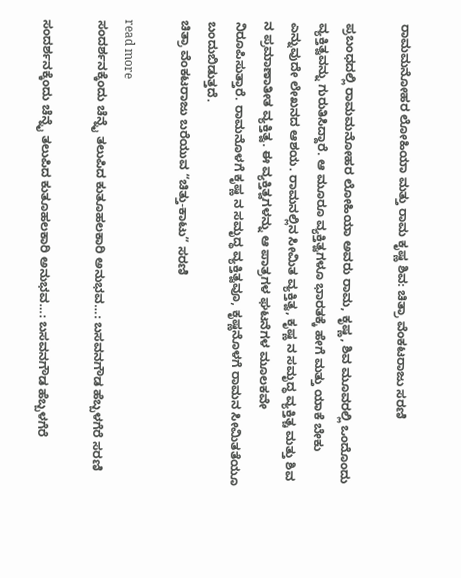ರಾಮಮನೋಹರ ಲೋಹಿಯಾ ಮತ್ತು ರಾಮ ಕೃಷ್ಣ ಶಿವ: ಚಿತ್ರಾ ವೆಂಕಟರಾಜು ಸರಣಿ

ಪ್ರಬಂಧದಲ್ಲಿ ರಾಮಮನೋಹರ ಲೋಹಿಯಾ ಅವರು ರಾಮ, ಕೃಷ್ಣ, ಶಿವ ಮೂವರಲ್ಲಿ ಒಂದೊಂದು ವ್ಯಕ್ತಿತ್ವವನ್ನು ಗುರುತಿಸಿದ್ದಾರೆ. ಆ ಮೂರೂ ವ್ಯಕ್ತಿತ್ವಗಳೂ ಭಾರತಕ್ಕೆ ಹೇಗೆ ಮತ್ತು ಯಾಕೆ ಬೇಕು ಎನ್ನುವುದೇ ಲೇಖನದ ಆಶಯ. ರಾಮನಲ್ಲಿನ ಸೀಮಿತ ವ್ಯಕ್ತಿತ್ವ, ಕೃಷ್ಣ ನ ಸಮೃದ್ಧ ವ್ಯಕ್ತಿತ್ಚ ಮತ್ತು ಶಿವ ನ ಪ್ರಮಾಣಾತೀತ ವ್ಯಕ್ತಿತ್ವ. ಈ ವ್ಯಕ್ತಿತ್ವಗಳನ್ನು ಆ ಪಾತ್ರಗಳ ಘಟನೆಗಳ ಮೂಲಕವೇ ನಿರೂಪಿಸುತ್ತಾರೆ. ರಾಮನೊಳಗೆ ಕೃಷ್ಣ ನ ಸಮೃದ್ಧ ವ್ಯಕ್ತಿತ್ವವೂ, ಕೃಷ್ಣನೊಳಗೆ ರಾಮನ ಸೀಮಿತತೆಯೂ ಬಂದುಬಿಡುತ್ತದೆ.
ಚಿತ್ರಾ ವೆಂಕಟರಾಜು ಬರೆಯುವ “ಚಿತ್ತು-ಕಾಟು” ಸರಣಿ

read more
ಸಂದರ್ಶನಕ್ಕೆಂದು ಚೆನ್ನೈ ತಲುಪಿದ ಕುತೂಹಲಕಾರಿ ಅನುಭವ…: ಬಸವನಗೌಡ ಹೆಬ್ಬಳಗೆರೆ ಸರಣಿ

ಸಂದರ್ಶನಕ್ಕೆಂದು ಚೆನ್ನೈ ತಲುಪಿದ ಕುತೂಹಲಕಾರಿ ಅನುಭವ…: ಬಸವನಗೌಡ ಹೆಬ್ಬಳಗೆರೆ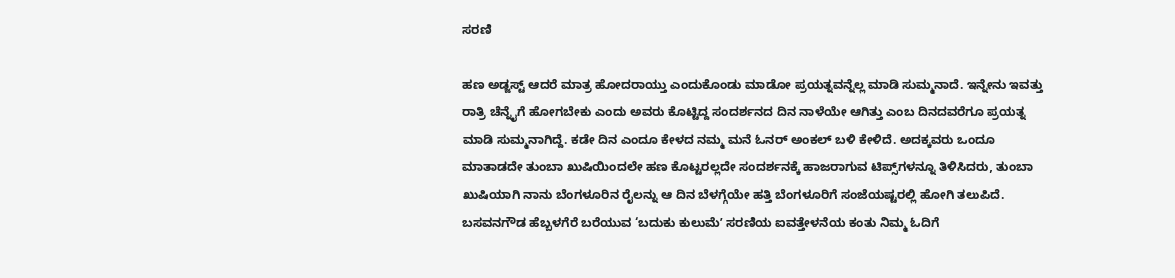ಸರಣಿ

ಹಣ ಅಡ್ಜಸ್ಟ್ ಆದರೆ ಮಾತ್ರ ಹೋದರಾಯ್ತು ಎಂದುಕೊಂಡು ಮಾಡೋ ಪ್ರಯತ್ನವನ್ನೆಲ್ಲ ಮಾಡಿ ಸುಮ್ಮನಾದೆ. ಇನ್ನೇನು ಇವತ್ತು ರಾತ್ರಿ ಚೆನ್ನೈಗೆ ಹೋಗಬೇಕು ಎಂದು ಅವರು ಕೊಟ್ಟಿದ್ದ ಸಂದರ್ಶನದ ದಿನ ನಾಳೆಯೇ ಆಗಿತ್ತು ಎಂಬ ದಿನದವರೆಗೂ ಪ್ರಯತ್ನ ಮಾಡಿ ಸುಮ್ಮನಾಗಿದ್ದೆ. ಕಡೇ ದಿನ ಎಂದೂ ಕೇಳದ ನಮ್ಮ ಮನೆ ಓನರ್ ಅಂಕಲ್ ಬಳಿ ಕೇಳಿದೆ. ಅದಕ್ಕವರು ಒಂದೂ ಮಾತಾಡದೇ ತುಂಬಾ ಖುಷಿಯಿಂದಲೇ ಹಣ ಕೊಟ್ಟರಲ್ಲದೇ ಸಂದರ್ಶನಕ್ಕೆ ಹಾಜರಾಗುವ ಟಿಪ್ಸ್‌ಗಳನ್ನೂ ತಿಳಿಸಿದರು, ತುಂಬಾ ಖುಷಿಯಾಗಿ ನಾನು ಬೆಂಗಳೂರಿನ ರೈಲನ್ನು ಆ ದಿನ ಬೆಳಗ್ಗೆಯೇ ಹತ್ತಿ ಬೆಂಗಳೂರಿಗೆ ಸಂಜೆಯಷ್ಟರಲ್ಲಿ ಹೋಗಿ ತಲುಪಿದೆ.
ಬಸವನಗೌಡ ಹೆಬ್ಬಳಗೆರೆ ಬರೆಯುವ ‘ಬದುಕು ಕುಲುಮೆʼ ಸರಣಿಯ ಐವತ್ತೇಳನೆಯ ಕಂತು ನಿಮ್ಮ ಓದಿಗೆ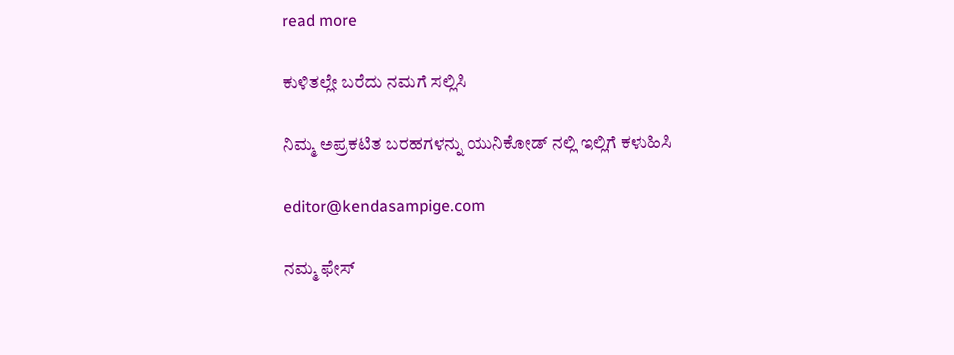read more

ಕುಳಿತಲ್ಲೇ ಬರೆದು ನಮಗೆ ಸಲ್ಲಿಸಿ

ನಿಮ್ಮ ಅಪ್ರಕಟಿತ ಬರಹಗಳನ್ನು ಯುನಿಕೋಡ್ ನಲ್ಲಿ ಇಲ್ಲಿಗೆ ಕಳುಹಿಸಿ

editor@kendasampige.com

ನಮ್ಮ ಫೇಸ್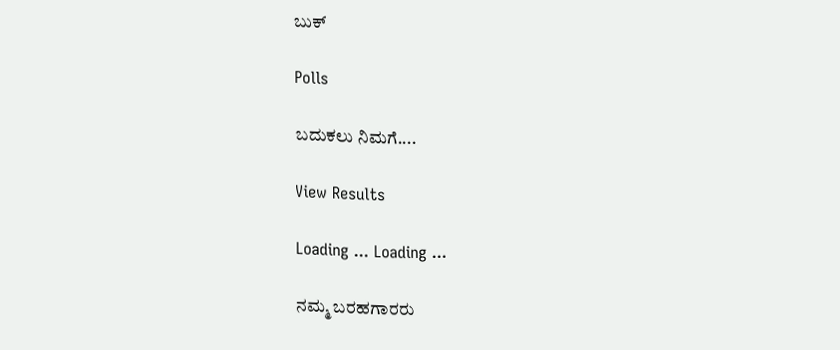ಬುಕ್

Polls

ಬದುಕಲು ನಿಮಗೆ....

View Results

Loading ... Loading ...

ನಮ್ಮ ಬರಹಗಾರರು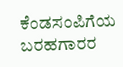ಕೆಂಡಸಂಪಿಗೆಯ ಬರಹಗಾರರ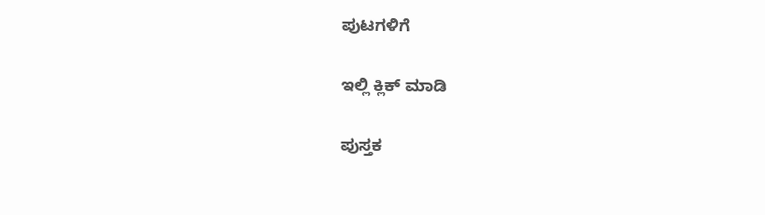ಪುಟಗಳಿಗೆ

ಇಲ್ಲಿ ಕ್ಲಿಕ್ ಮಾಡಿ

ಪುಸ್ತಕ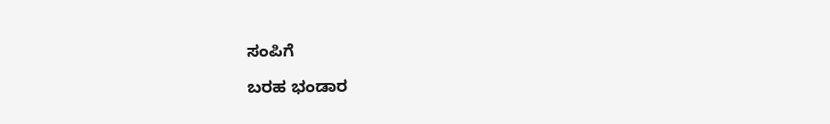ಸಂಪಿಗೆ

ಬರಹ ಭಂಡಾರ